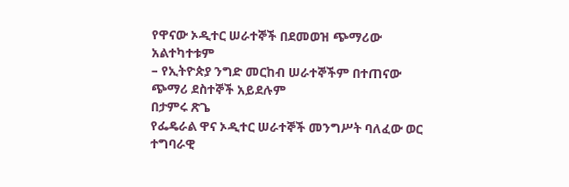የዋናው ኦዲተር ሠራተኞች በደመወዝ ጭማሪው አልተካተቱም
– የኢትዮጵያ ንግድ መርከብ ሠራተኞችም በተጠናው ጭማሪ ደስተኞች አይደሉም
በታምሩ ጽጌ
የፌዴራል ዋና ኦዲተር ሠራተኞች መንግሥት ባለፈው ወር ተግባራዊ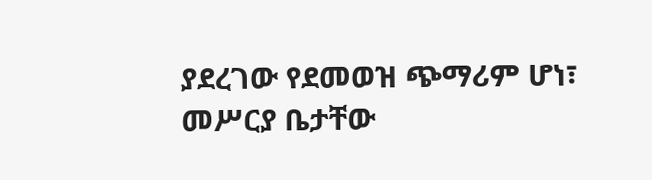ያደረገው የደመወዝ ጭማሪም ሆነ፣ መሥርያ ቤታቸው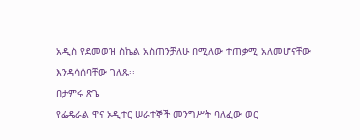አዲስ የደመወዝ ስኬል አስጠንቻለሁ በሚለው ተጠቃሚ አለመሆናቸው እንዳሳሰባቸው ገለጹ፡፡
በታምሩ ጽጌ
የፌዴራል ዋና ኦዲተር ሠራተኞች መንግሥት ባለፈው ወር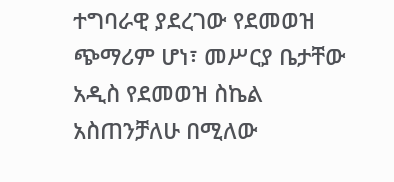ተግባራዊ ያደረገው የደመወዝ ጭማሪም ሆነ፣ መሥርያ ቤታቸው አዲስ የደመወዝ ስኬል አስጠንቻለሁ በሚለው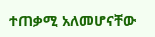ተጠቃሚ አለመሆናቸው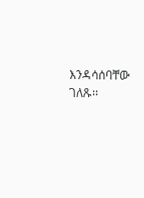እንዳሳሰባቸው ገለጹ፡፡